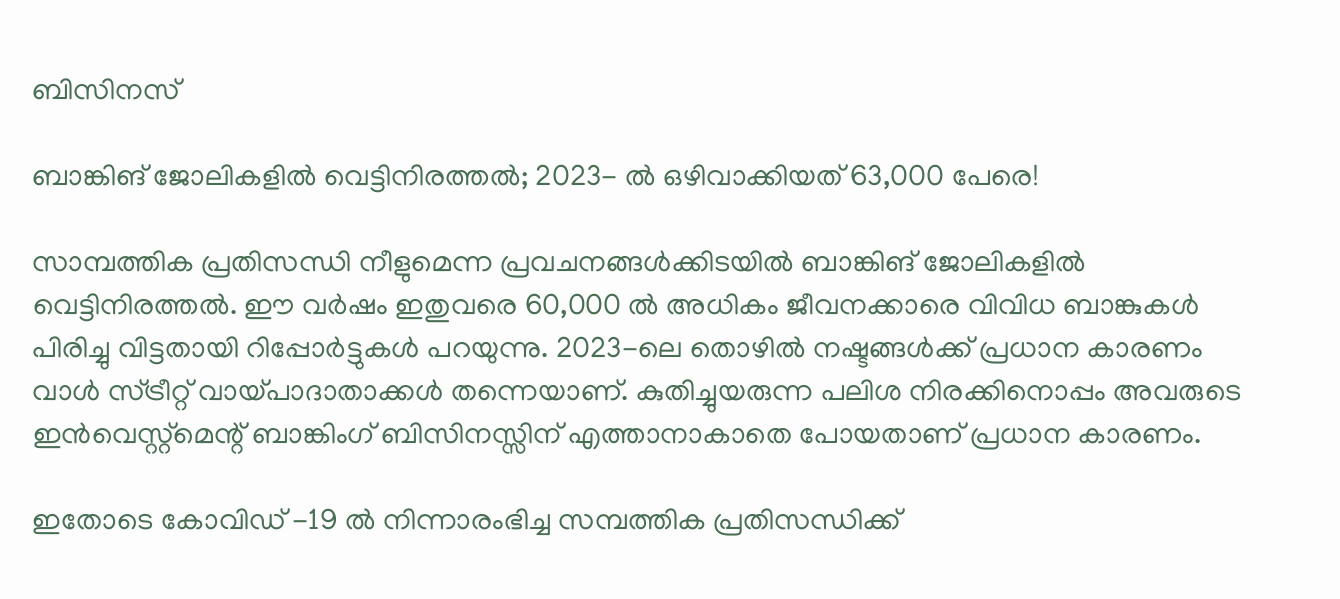ബിസിനസ്‌

ബാങ്കിങ് ജോലികളില്‍ വെട്ടിനിരത്തല്‍; 2023- ല്‍ ഒഴിവാക്കിയത് 63,000 പേരെ!

സാമ്പത്തിക പ്രതിസന്ധി നീളുമെന്ന പ്രവചനങ്ങള്‍ക്കിടയില്‍ ബാങ്കിങ് ജോലികളില്‍ വെട്ടിനിരത്തല്‍. ഈ വര്‍ഷം ഇതുവരെ 60,000 ല്‍ അധികം ജീവനക്കാരെ വിവിധ ബാങ്കുകള്‍ പിരിച്ചു വിട്ടതായി റിപ്പോര്‍ട്ടുകള്‍ പറയുന്നു. 2023-ലെ തൊഴില്‍ നഷ്ടങ്ങള്‍ക്ക് പ്രധാന കാരണം വാള്‍ സ്ട്രീറ്റ് വായ്പാദാതാക്കള്‍ തന്നെയാണ്. കുതിച്ചുയരുന്ന പലിശ നിരക്കിനൊപ്പം അവരുടെ ഇന്‍വെസ്റ്റ്മെന്റ് ബാങ്കിംഗ് ബിസിനസ്സിന് എത്താനാകാതെ പോയതാണ് പ്രധാന കാരണം.

ഇതോടെ കോവിഡ് -19 ല്‍ നിന്നാരംഭിച്ച സമ്പത്തിക പ്രതിസന്ധിക്ക്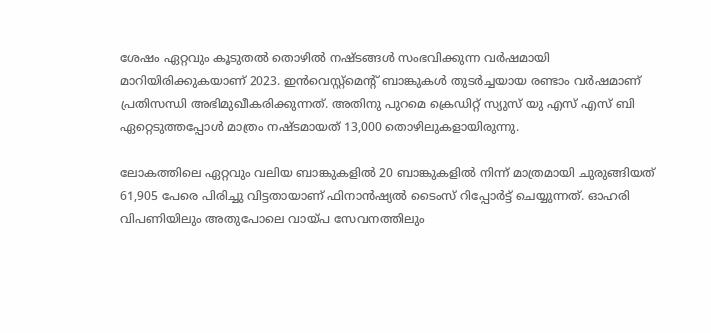ശേഷം ഏറ്റവും കൂടുതല്‍ തൊഴില്‍ നഷ്ടങ്ങള്‍ സംഭവിക്കുന്ന വര്‍ഷമായി മാറിയിരിക്കുകയാണ് 2023. ഇന്‍വെസ്റ്റ്മെന്റ് ബാങ്കുകള്‍ തുടര്‍ച്ചയായ രണ്ടാം വര്‍ഷമാണ് പ്രതിസന്ധി അഭിമുഖീകരിക്കുന്നത്. അതിനു പുറമെ ക്രെഡിറ്റ് സ്യുസ് യു എസ് എസ് ബി ഏറ്റെടുത്തപ്പോള്‍ മാത്രം നഷ്ടമായത് 13,000 തൊഴിലുകളായിരുന്നു.

ലോകത്തിലെ ഏറ്റവും വലിയ ബാങ്കുകളില്‍ 20 ബാങ്കുകളില്‍ നിന്ന് മാത്രമായി ചുരുങ്ങിയത് 61,905 പേരെ പിരിച്ചു വിട്ടതായാണ് ഫിനാന്‍ഷ്യല്‍ ടൈംസ് റിപ്പോര്‍ട്ട് ചെയ്യുന്നത്. ഓഹരി വിപണിയിലും അതുപോലെ വായ്പ സേവനത്തിലും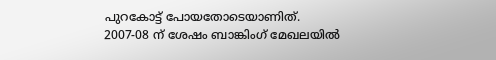പുറകോട്ട് പോയതോടെയാണിത്. 2007-08 ന് ശേഷം ബാങ്കിംഗ് മേഖലയില്‍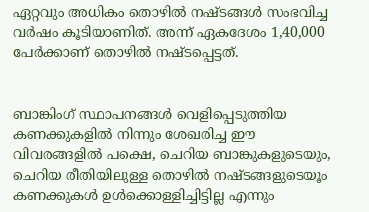ഏറ്റവും അധികം തൊഴില്‍ നഷ്ടങ്ങള്‍ സംഭവിച്ച വര്‍ഷം കൂടിയാണിത്. അന്ന് ഏകദേശം 1,40,000 പേര്‍ക്കാണ് തൊഴില്‍ നഷ്ടപ്പെട്ടത്.


ബാങ്കിംഗ് സ്ഥാപനങ്ങള്‍ വെളിപ്പെടുത്തിയ കണക്കുകളില്‍ നിന്നും ശേഖരിച്ച ഈ വിവരങ്ങളില്‍ പക്ഷെ, ചെറിയ ബാങ്കുകളുടെയും, ചെറിയ രീതിയിലുള്ള തൊഴില്‍ നഷ്ടങ്ങളുടെയൂം കണക്കുകള്‍ ഉള്‍ക്കൊള്ളിച്ചിട്ടില്ല എന്നും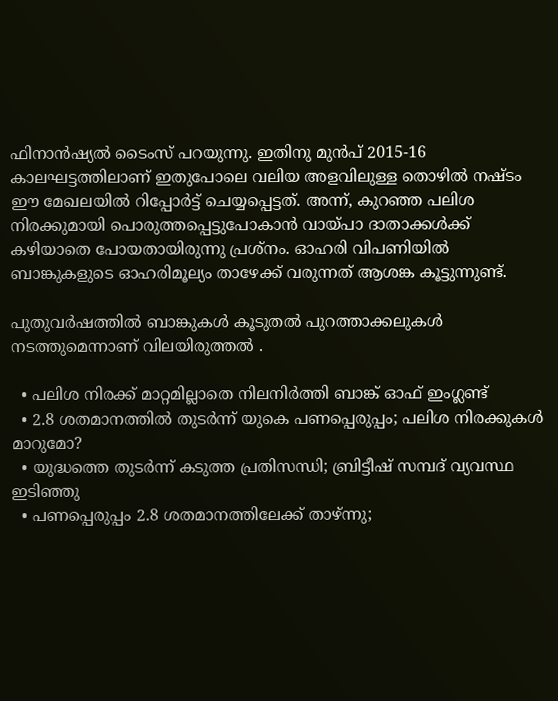ഫിനാന്‍ഷ്യല്‍ ടൈംസ് പറയുന്നു. ഇതിനു മുന്‍പ് 2015-16 കാലഘട്ടത്തിലാണ് ഇതുപോലെ വലിയ അളവിലുള്ള തൊഴില്‍ നഷ്ടം ഈ മേഖലയില്‍ റിപ്പോര്‍ട്ട് ചെയ്യപ്പെട്ടത്. അന്ന്, കുറഞ്ഞ പലിശ നിരക്കുമായി പൊരുത്തപ്പെട്ടുപോകാന്‍ വായ്പാ ദാതാക്കള്‍ക്ക് കഴിയാതെ പോയതായിരുന്നു പ്രശ്നം. ഓഹരി വിപണിയില്‍ ബാങ്കുകളുടെ ഓഹരിമൂല്യം താഴേക്ക് വരുന്നത് ആശങ്ക കൂട്ടുന്നുണ്ട്.

പുതുവര്‍ഷത്തില്‍ ബാങ്കുകള്‍ കൂടുതല്‍ പുറത്താക്കലുകള്‍ നടത്തുമെന്നാണ് വിലയിരുത്തല്‍ .

  • പലിശ നിരക്ക് മാറ്റമില്ലാതെ നിലനിര്‍ത്തി ബാങ്ക് ഓഫ് ഇംഗ്ലണ്ട്
  • 2.8 ശതമാനത്തില്‍ തുടര്‍ന്ന് യുകെ പണപ്പെരുപ്പം; പലിശ നിരക്കുകള്‍ മാറുമോ?
  • യുദ്ധത്തെ തുടര്‍ന്ന് കടുത്ത പ്രതിസന്ധി; ബ്രിട്ടീഷ് സമ്പദ് വ്യവസ്ഥ ഇടിഞ്ഞു
  • പണപ്പെരുപ്പം 2.8 ശതമാനത്തിലേക്ക് താഴ്ന്നു;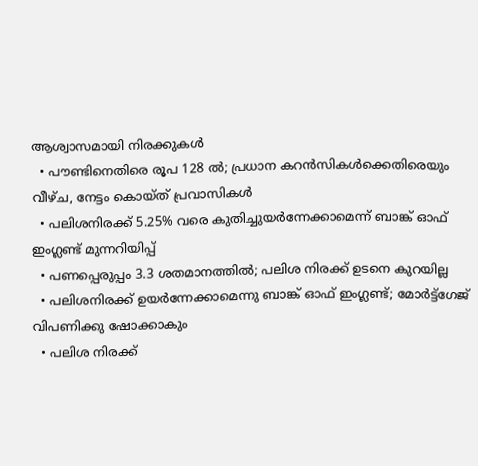ആശ്വാസമായി നിരക്കുകള്‍
  • പൗണ്ടിനെതിരെ രൂപ 128 ല്‍; പ്രധാന കറന്‍സികള്‍ക്കെതിരെയും വീഴ്ച, നേട്ടം കൊയ്ത് പ്രവാസികള്‍
  • പലിശനിരക്ക് 5.25% വരെ കുതിച്ചുയര്‍ന്നേക്കാമെന്ന് ബാങ്ക് ഓഫ് ഇംഗ്ലണ്ട് മുന്നറിയിപ്പ്
  • പണപ്പെരുപ്പം 3.3 ശതമാനത്തില്‍; പലിശ നിരക്ക് ഉടനെ കുറയില്ല
  • പലിശനിരക്ക് ഉയര്‍ന്നേക്കാമെന്നു ബാങ്ക് ഓഫ് ഇംഗ്ലണ്ട്; മോര്‍ട്ട്‌ഗേജ് വിപണിക്കു ഷോക്കാകും
  • പലിശ നിരക്ക്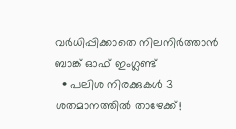വര്‍ധിപ്പിക്കാതെ നിലനിര്‍ത്താന്‍ ബാങ്ക് ഓഫ് ഇംഗ്ലണ്ട്
  • പലിശ നിരക്കുകള്‍ 3 ശതമാനത്തില്‍ താഴേക്ക്!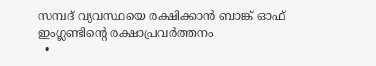സമ്പദ് വ്യവസ്ഥയെ രക്ഷിക്കാന്‍ ബാങ്ക് ഓഫ് ഇംഗ്ലണ്ടിന്റെ രക്ഷാപ്രവര്‍ത്തനം
  •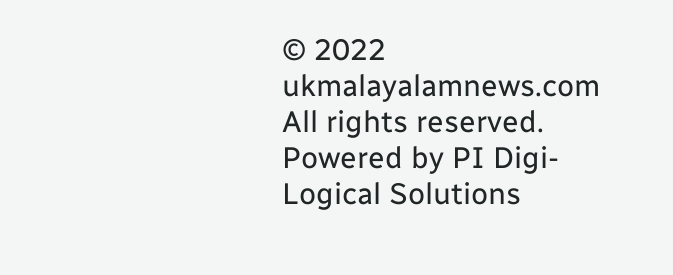© 2022 ukmalayalamnews.com All rights reserved. Powered by PI Digi-Logical Solutions